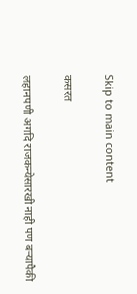Skip to main content

कसरत

लहानपणी अगदि राजकन्येसारखी नाही पण बर्‍यापैकी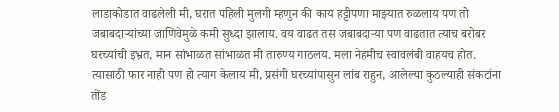लाडाकोडात वाढलेली मी, घरात पहिली मुलगी म्हणुन की काय हट्टीपणा माझ्यात रुळलाय पण तो जबाबदार्‍यांच्या जाणिवेमुळे कमी सुध्दा झालाय. वय वाढत तस जबाबदार्‍या पण वाढतात त्याच बरोबर घरच्यांची इभ्रत, मान सांभाळत सांभाळत मी तारुण्य गाठलय. मला नेहमीच स्वावलंबी वाहयच होत. त्यासाठी फार नाही पण हो त्याग केलाय मी, प्रसंगी घरच्यांपासुन लांब राहुन, आलेल्या कुठल्याही संकटांना तोंड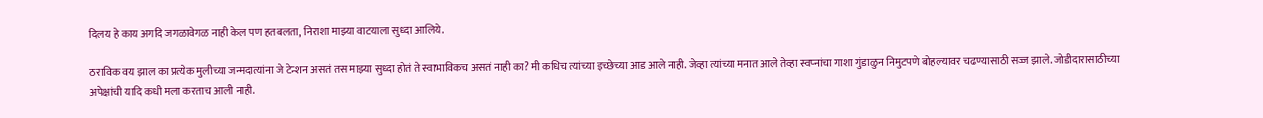दिलय हे काय अगदि जगळावेगळ नाही केल पण हतबलता, निराशा माझ्या वाटयाला सुध्दा आलिये.

ठराविक वय झाल का प्रत्येक मुलीच्या जन्मदात्यांना जे टेन्शन असतं तस माझ्या सुध्दा होतं ते स्वाभाविकच असतं नाही का? मी कधिच त्यांच्या इच्छेच्या आड आले नाही. जेव्हा त्यांच्या मनात आले तेव्हा स्वप्‍नांचा गाशा गुंडाळुन निमुटपणे बोहल्यावर चढण्यासाठी सज्ज झाले. जोडीदारासाठीच्या अपेक्षांची यादि कधी मला करताच आली नाही.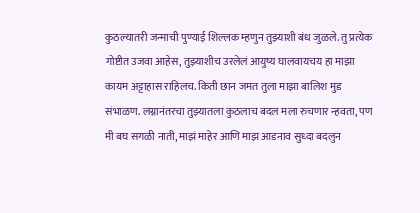कुठल्यातरी जन्माची पुण्याई शिल्लक म्हणुन तुझ्याशी बंध जुळले. तु प्रत्येक गोष्टीत उजवा आहेस, तुझ्याशीच उरलेलं आयुष्य घालवायचय हा माझा कायम अट्टाहास राहिलच. किती छान जमत तुला माझा बालिश मुड संभाळण. लग्नानंतरचा तुझ्यातला कुठलाच बदल मला रुचणार न्हवता, पण मी बघ सगळी नाती, माझं माहेर आणि माझ आडनाव सुध्दा बदलुन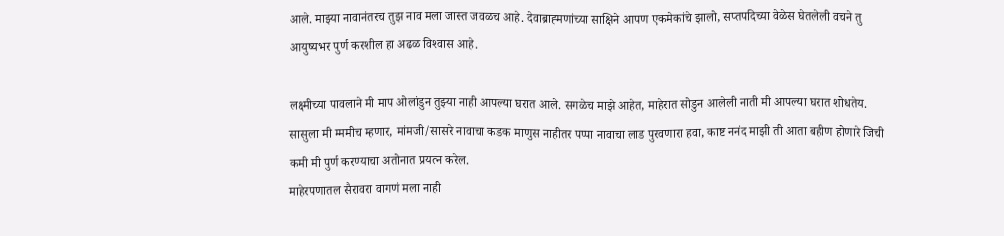आले. माझ्या नावानंतरच तुझ नाव मला जास्त जवळच आहे. देवाब्राह्‍मणांच्या साक्षिने आपण एकमेकांचे झालो, सप्तपदिच्या वेळेस घेतलेली वचने तु आयुष्यभर पुर्ण करशील हा अढळ विश्‍वास आहे.

लक्ष्मीच्या पावलाने मी माप ओलांडुन तुझ्या नाही आपल्या घरात आले. सगळेच माझे आहेत, माहेरात सोडुन आलेली नाती मी आपल्या घरात शोधतेय. सासुला मी म्ममीच म्हणार, मांमजी/सासरे नावाचा कडक माणुस नाहीतर पप्पा नावाचा लाड पुरवणारा हवा, काष्ट ननंद माझी ती आता बहीण होणारे जिची कमी मी पुर्ण करण्याचा अतोनात प्रयत्न करेल.
माहेरपणातल सैरावरा वागणं मला नाही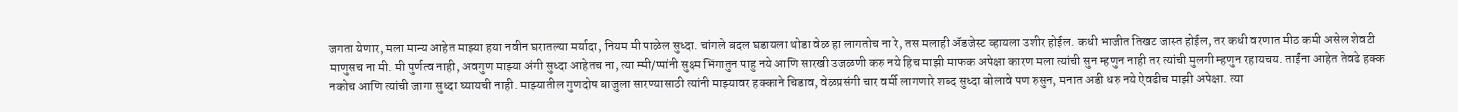जगता येणार, मला मान्य आहेत माझ्या हया नवीन घरातल्या मर्यादा, नियम मी पाळेल सुध्दा. चांगले बदल घडायला थोडा वेळ हा लागतोच ना रे, तस मलाही ॲडजेस्ट व्हायला उशीर होईल. कधी भाजीत तिखट जास्त होईल, तर कधी वरणात मीठ कमी असेल शेवटी माणुसच ना मी. मी पुर्णत्व नाही, अवगुण माझ्या अंगी सुध्दा आहेतच ना, त्या म्मी/प्पांनी सुक्ष्म भिंगातुन पाहु नये आणि सारखी उजळणी करु नये हिच माझी माफक अपेक्षा कारण मला त्यांची सुन म्हणुन नाही तर त्यांची मुलगी म्हणुन रहायचय. ताईंना आहेत तेवढे हक्क नकोच आणि त्यांची जागा सुध्दा घ्यायची नाही. माझ्यातील गुणदोष बाजुला सारण्यासाठी त्यांनी माझ्यावर हक्काने चिडाव, वेळप्रसंगी चार वर्मी लागणारे शब्द सुध्द‍ा बोलावे पण रुसुन, मनात अडी धरु नये ऐवढीच माझी अपेक्षा. त्या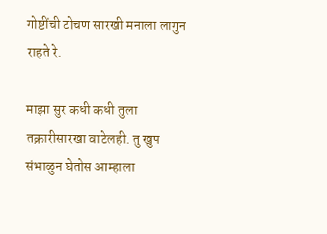गोष्टींची टोचण सारखी मनाला लागुन राहते रे.

माझा सुर कधी कधी तुला तक्रारीसारखा वाटेलही. तु खुप संभाळुन घेतोस आम्हाला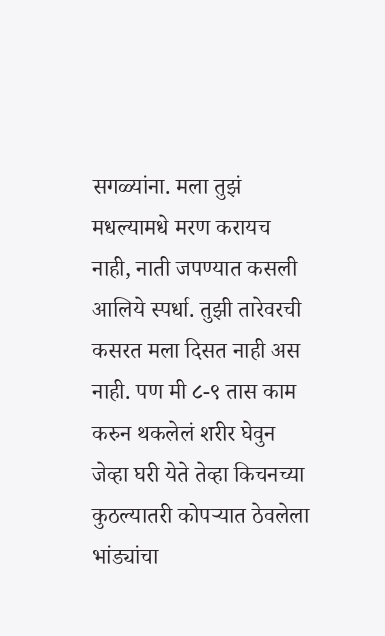सगळ्यांना. मला तुझं मधल्यामधे मरण करायच नाही, नाती जपण्यात कसली आलिये स्पर्धा. तुझी तारेवरची कसरत मला दिसत नाही अस नाही. पण मी ८-९ तास काम करुन थकलेलं शरीर घेवुन जेव्हा घरी येते तेव्हा किचनच्या कुठल्यातरी कोपर्‍यात ठेवलेला भांड्यांचा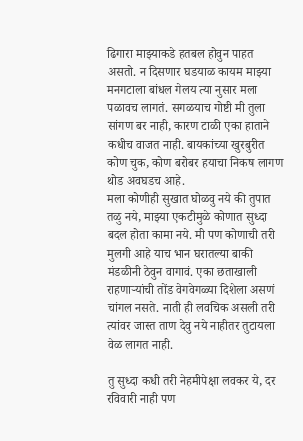ढिगारा माझ्याकडे हतबल होवुन पाहत असतो. न दिसणार घडयाळ कायम माझ्या मनगटाला बांधल गेलय त्या नुसार मला पळावच लागतं. सगळयाच गोष्टी मी तुला सांगण बर नाही, कारण टाळी एका हाताने कधीच वाजत नाही. बायकांच्या खुरबुरीत कोण चुक, कोण बरोबर हयाचा निकष लागण थोड अवघडच आहे.
मला कोणीही सुखात घोळवु नये की तुपात तळु नये, माझ्या एकटीमुळे कोणात सुध्दा बदल होता कामा नये. मी पण कोणाची तरी मुलगी आहे याच भान घरातल्या बाकी मंडळीनी ठेवुन वागावं. एका छताखाली राहणार्‍यांची तोंड वेगवेगळ्या दिशेला असणं चांगल नसते. नाती ही लवचिक असली तरी त्यांवर जास्त ताण देवु नये नाहीतर तुटायला वेळ लागत नाही.

तु सुध्दा कधी तरी नेहमीपेक्षा लवकर ये, दर रविवारी नाही पण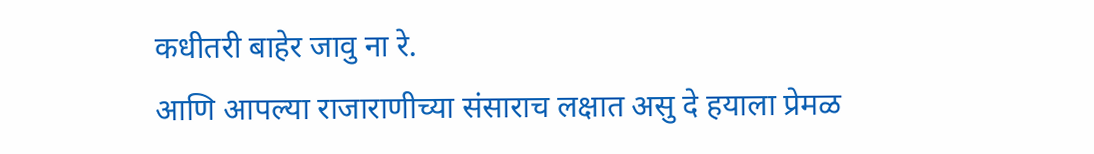कधीतरी बाहेर जावु ना रे.
आणि आपल्या राजाराणीच्या संसाराच लक्षात असु दे हयाला प्रेमळ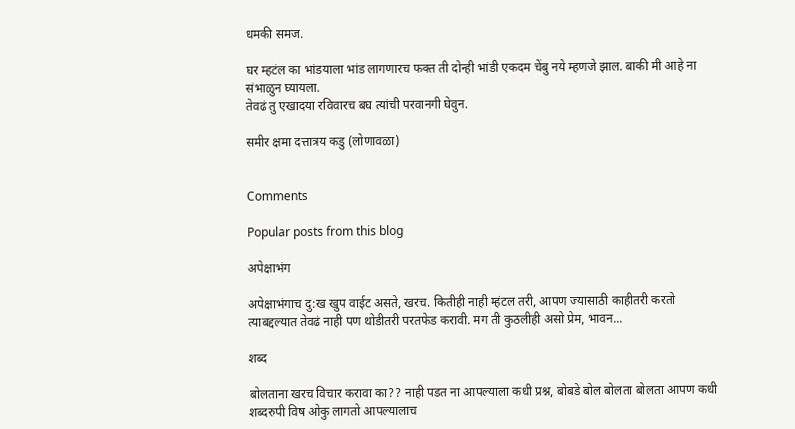धमकी समज.

घर म्हटंल का भांडयाला भांड लागणारच फक्त ती दोन्ही भांडी एकदम चेंबु नये म्हणजे झाल. बाकी मी आहे ना संभाळुन घ्यायला.
तेवढं तु एखादया रविवारच बघ त्यांची परवानगी घेवुन.

समीर क्षमा दत्तात्रय कडु (लोणावळा)


Comments

Popular posts from this blog

अपेक्षाभंग

अपेक्षाभंगाच दु:ख खुप वाईट असते, खरच. कितीही नाही म्हंटल तरी, आपण ज्यासाठी काहीतरी करतो त्याबद्दल्यात तेवढं नाही पण थोडीतरी परतफेड करावी. मग ती कुठलीही असो प्रेम, भावन...

शब्द

बोलताना खरच विचार करावा का?? नाही पडत ना आपल्याला कधी प्रश्न, बोबडे बोल बोलता बोलता आपण कधी शब्दरुपी विष ओकु लागतो आपल्यालाच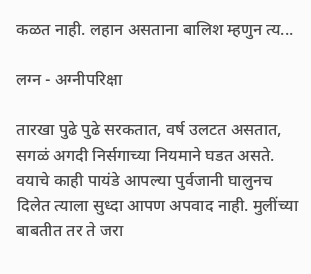कळत नाही. लहान असताना बालिश म्हणुन त्य...

लग्न - अग्नीपरिक्षा

तारखा पुढे पुढे सरकतात, वर्ष उलटत असतात, सगळं अगदी निर्सगाच्या नियमाने घडत असते. वयाचे काही पायंडे आपल्या पुर्वजानी घालुनच दिलेत त्याला सुध्दा आपण अपवाद नाही. मुलींच्या बाबतीत तर ते जरा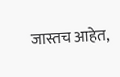जास्तच आहेत,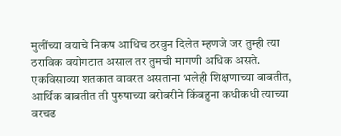मुलींच्या वयाचे निकष आधिच ठरवुन दिलेत म्हणजे जर तुम्ही त्या ठराविक वयोगटात असाल तर तुमची मागणी अधिक असते. एकविसाव्या शतकात वावरत असताना भलेही शिक्षणाच्या बाबतीत, आर्थिक बाबतीत ती पुरुषाच्या बरोबरीने किंबहुना कधीकधी त्याच्या वरचढ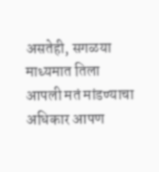असतेही, सगळया माध्यमात तिला आपली मतं मांडण्याचा अधिकार आपण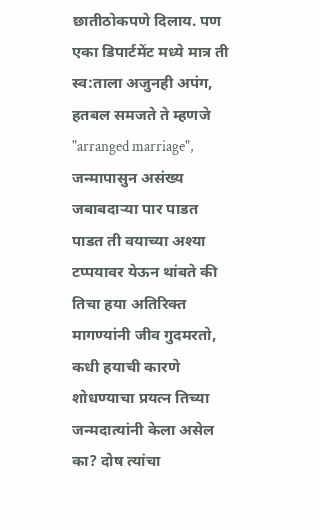छातीठोकपणे दिलाय. पण एका डिपार्टमेंट मध्ये मात्र ती स्व:ताला अजुनही अपंग, हतबल समजते ते म्हणजे "arranged marriage", जन्मापासुन असंख्य जबाबदार्‍या पार पाडत पाडत ती वयाच्या अश्या टप्पयावर येऊन थ‍ांबते की तिचा हया अतिरिक्त मागण्यांनी जीव गुदमरतो, कधी हयाची कारणे शोधण्याचा प्रयत्न तिच्या जन्मदात्यांनी केला असेल का? दोष त्यांचा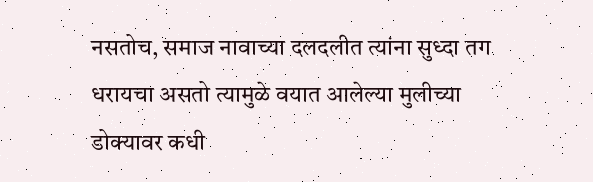नसतोच, समाज नावाच्या दलदलीत त्यांना सुध्दा तग धरायचा असतो त्यामुळे वयात आलेल्या मुलीच्या डोक्यावर कधी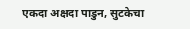एकदा अक्षदा पाडुन, सुटकेचा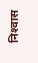निश्‍वास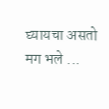घ्यायचा असतो मग भले ...